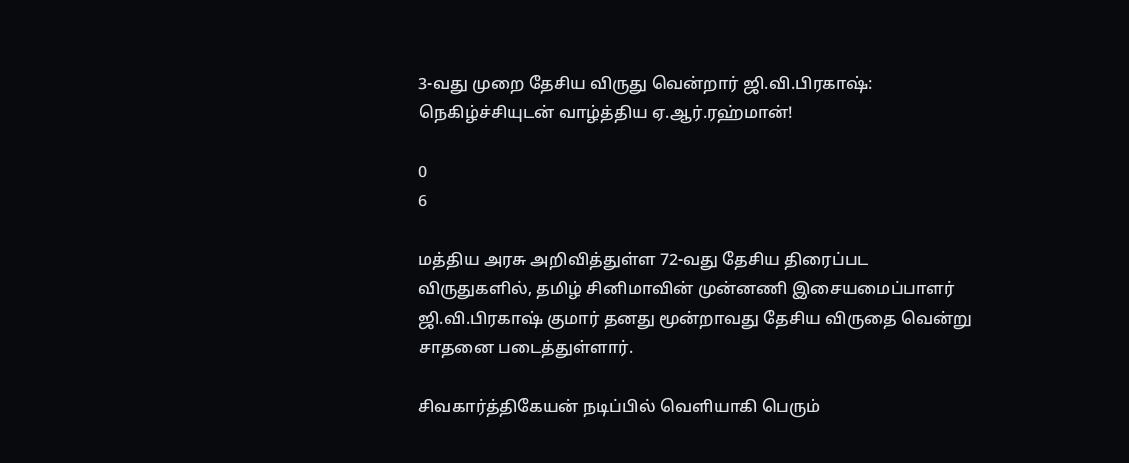3-வது முறை தேசிய விருது வென்றார் ஜி.வி.பிரகாஷ்: நெகிழ்ச்சியுடன் வாழ்த்திய ஏ.ஆர்.ரஹ்மான்!

0
6

மத்திய அரசு அறிவித்துள்ள 72-வது தேசிய திரைப்பட விருதுகளில், தமிழ் சினிமாவின் முன்னணி இசையமைப்பாளர் ஜி.வி.பிரகாஷ் குமார் தனது மூன்றாவது தேசிய விருதை வென்று சாதனை படைத்துள்ளார்.

சிவகார்த்திகேயன் நடிப்பில் வெளியாகி பெரும்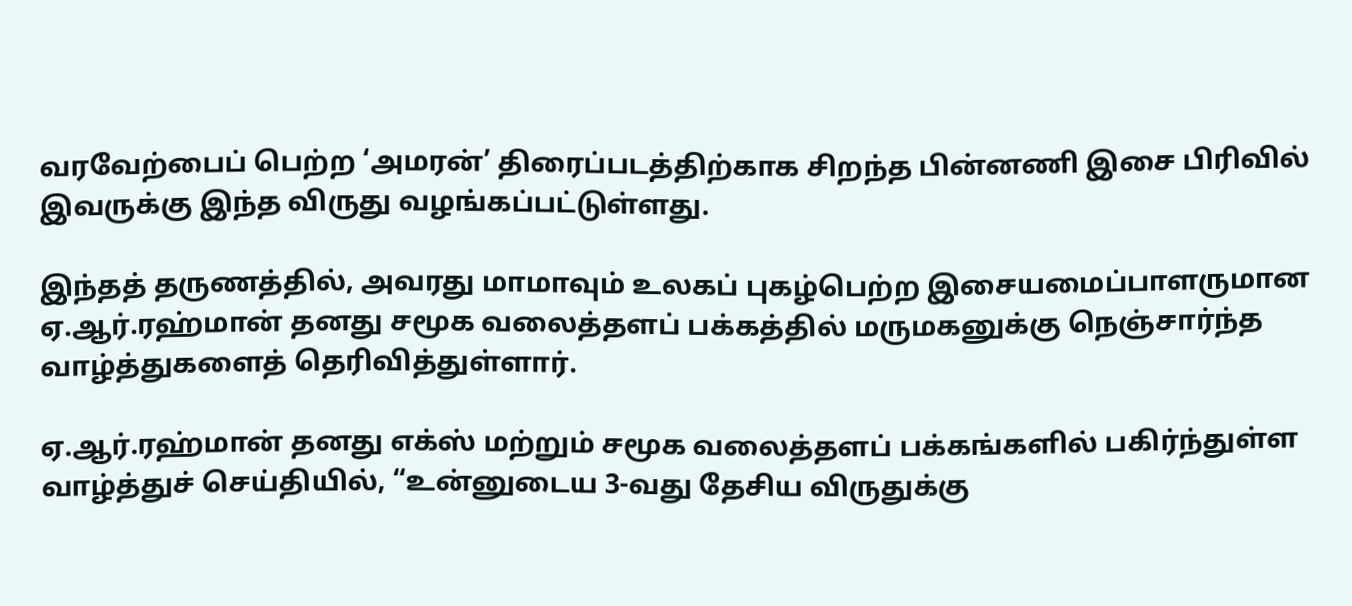வரவேற்பைப் பெற்ற ‘அமரன்’ திரைப்படத்திற்காக சிறந்த பின்னணி இசை பிரிவில் இவருக்கு இந்த விருது வழங்கப்பட்டுள்ளது.

இந்தத் தருணத்தில், அவரது மாமாவும் உலகப் புகழ்பெற்ற இசையமைப்பாளருமான ஏ.ஆர்.ரஹ்மான் தனது சமூக வலைத்தளப் பக்கத்தில் மருமகனுக்கு நெஞ்சார்ந்த வாழ்த்துகளைத் தெரிவித்துள்ளார்.

ஏ.ஆர்.ரஹ்மான் தனது எக்ஸ் மற்றும் சமூக வலைத்தளப் பக்கங்களில் பகிர்ந்துள்ள வாழ்த்துச் செய்தியில், “உன்னுடைய 3-வது தேசிய விருதுக்கு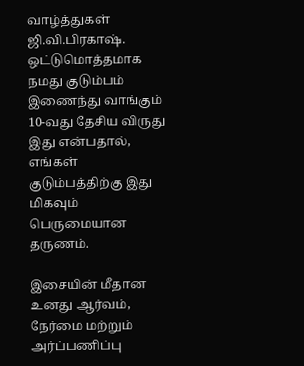வாழ்த்துகள் ஜி.வி.பிரகாஷ். ஒட்டுமொத்தமாக நமது குடும்பம் இணைந்து வாங்கும் 10-வது தேசிய விருது இது என்பதால், எங்கள் குடும்பத்திற்கு இது மிகவும் பெருமையான தருணம்.

இசையின் மீதான உனது ஆர்வம், நேர்மை மற்றும் அர்ப்பணிப்பு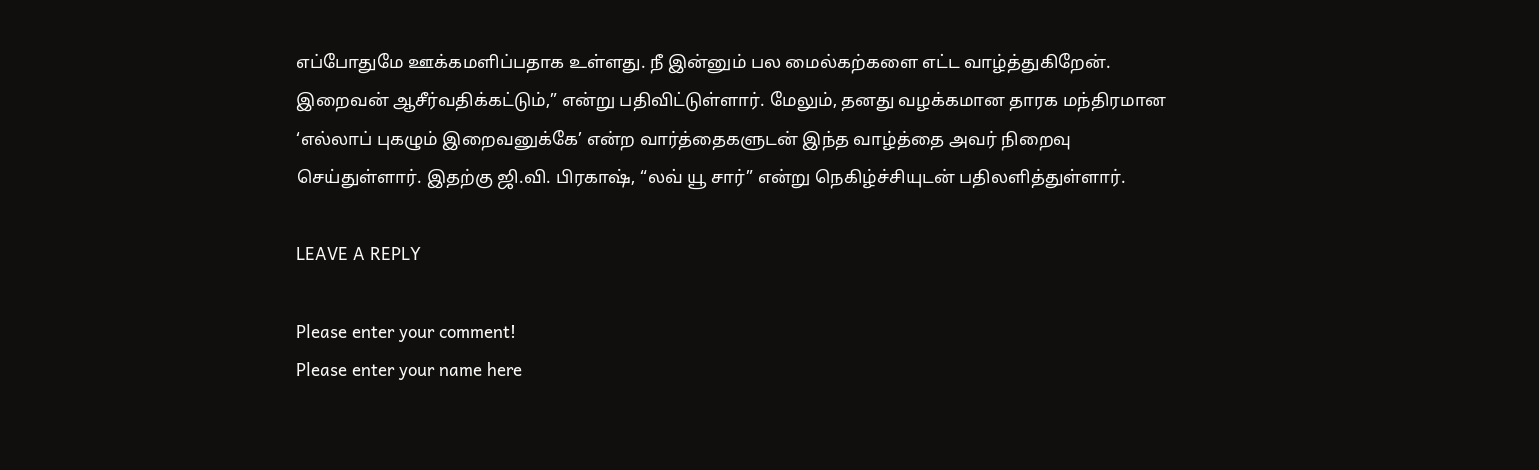எப்போதுமே ஊக்கமளிப்பதாக உள்ளது. நீ இன்னும் பல மைல்கற்களை எட்ட வாழ்த்துகிறேன். இறைவன் ஆசீர்வதிக்கட்டும்,” என்று பதிவிட்டுள்ளார். மேலும், தனது வழக்கமான தாரக மந்திரமான ‘எல்லாப் புகழும் இறைவனுக்கே’ என்ற வார்த்தைகளுடன் இந்த வாழ்த்தை அவர் நிறைவு செய்துள்ளார். இதற்கு ஜி.வி. பிரகாஷ், “லவ் யூ சார்” என்று நெகிழ்ச்சியுடன் பதிலளித்துள்ளார்.

LEAVE A REPLY

Please enter your comment!
Please enter your name here